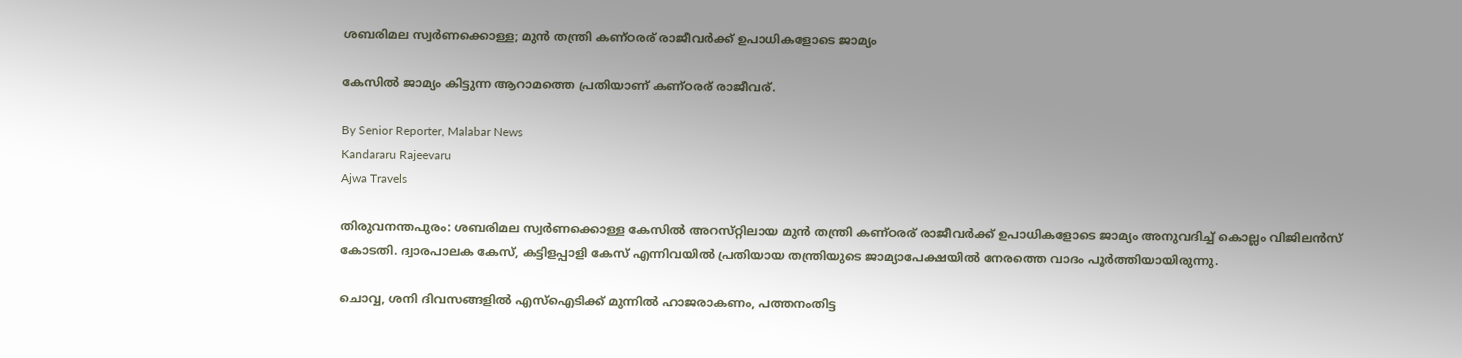ശബരിമല സ്വർണക്കൊള്ള; മുൻ തന്ത്രി കണ്‌ഠരര് രാജീവർക്ക് ഉപാധികളോടെ ജാമ്യം

കേസിൽ ജാമ്യം കിട്ടുന്ന ആറാമത്തെ പ്രതിയാണ് കണ്‌ഠരര് രാജീവര്.

By Senior Reporter, Malabar News
Kandararu Rajeevaru
Ajwa Travels

തിരുവനന്തപുരം: ശബരിമല സ്വർണക്കൊള്ള കേസിൽ അറസ്‌റ്റിലായ മുൻ തന്ത്രി കണ്‌ഠരര് രാജീവർക്ക് ഉപാധികളോടെ ജാമ്യം അനുവദിച്ച് കൊല്ലം വിജിലൻസ് കോടതി. ദ്വാരപാലക കേസ്, കട്ടിളപ്പാളി കേസ് എന്നിവയിൽ പ്രതിയായ തന്ത്രിയുടെ ജാമ്യാപേക്ഷയിൽ നേരത്തെ വാദം പൂർത്തിയായിരുന്നു.

ചൊവ്വ, ശനി ദിവസങ്ങളിൽ എസ്ഐടിക്ക് മുന്നിൽ ഹാജരാകണം, പത്തനംതിട്ട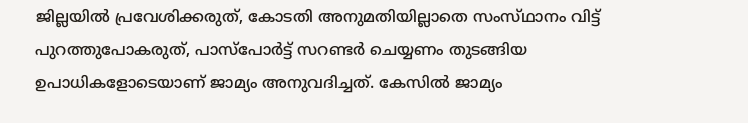ജില്ലയിൽ പ്രവേശിക്കരുത്, കോടതി അനുമതിയില്ലാതെ സംസ്‌ഥാനം വിട്ട് പുറത്തുപോകരുത്, പാസ്‌പോർട്ട് സറണ്ടർ ചെയ്യണം തുടങ്ങിയ ഉപാധികളോടെയാണ് ജാമ്യം അനുവദിച്ചത്. കേസിൽ ജാമ്യം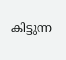കിട്ടുന്ന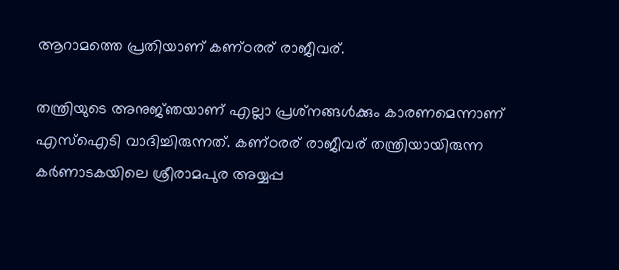ആറാമത്തെ പ്രതിയാണ് കണ്‌ഠരര് രാജീവര്.

തന്ത്രിയുടെ അനുജ്‌ഞയാണ് എല്ലാ പ്രശ്‌നങ്ങൾക്കും കാരണമെന്നാണ് എസ്ഐടി വാദിച്ചിരുന്നത്. കണ്‌ഠരര് രാജീവര് തന്ത്രിയായിരുന്ന കർണാടകയിലെ ശ്രീരാമപുര അയ്യപ്പ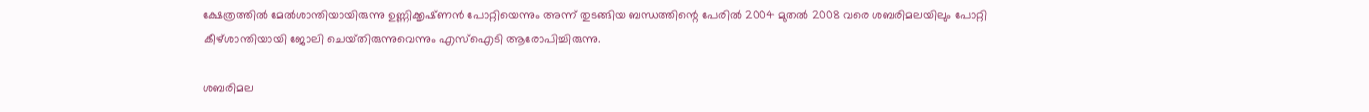ക്ഷേത്രത്തിൽ മേൽശാന്തിയായിരുന്നു ഉണ്ണിക്കൃഷ്‌ണൻ പോറ്റിയെന്നും അന്ന് തുടങ്ങിയ ബന്ധത്തിന്റെ പേരിൽ 2004 മുതൽ 2008 വരെ ശബരിമലയിലും പോറ്റി കീഴ്‌ശാന്തിയായി ജോലി ചെയ്‌തിരുന്നുവെന്നും എസ്ഐടി ആരോപിച്ചിരുന്നു.

ശബരിമല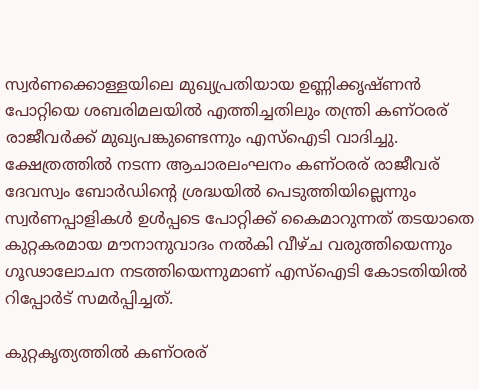സ്വർണക്കൊള്ളയിലെ മുഖ്യപ്രതിയായ ഉണ്ണിക്കൃഷ്‌ണൻ പോറ്റിയെ ശബരിമലയിൽ എത്തിച്ചതിലും തന്ത്രി കണ്‌ഠരര് രാജീവർക്ക് മുഖ്യപങ്കുണ്ടെന്നും എസ്ഐടി വാദിച്ചു. ക്ഷേത്രത്തിൽ നടന്ന ആചാരലംഘനം കണ്‌ഠരര് രാജീവര് ദേവസ്വം ബോർഡിന്റെ ശ്രദ്ധയിൽ പെടുത്തിയില്ലെന്നും സ്വർണപ്പാളികൾ ഉൾപ്പടെ പോറ്റിക്ക് കൈമാറുന്നത് തടയാതെ കുറ്റകരമായ മൗനാനുവാദം നൽകി വീഴ്‌ച വരുത്തിയെന്നും ഗൂഢാലോചന നടത്തിയെന്നുമാണ് എസ്ഐടി കോടതിയിൽ റിപ്പോർട് സമർപ്പിച്ചത്.

കുറ്റകൃത്യത്തിൽ കണ്‌ഠരര്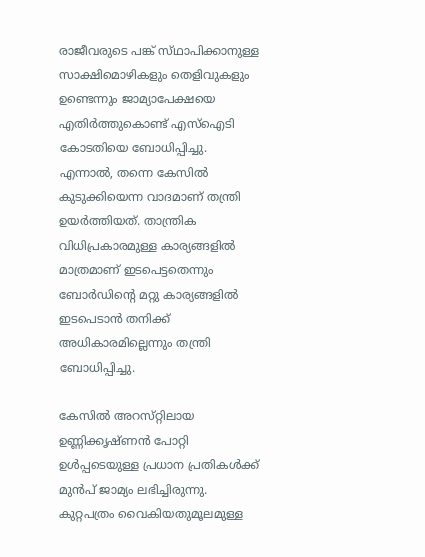രാജീവരുടെ പങ്ക് സ്‌ഥാപിക്കാനുള്ള സാക്ഷിമൊഴികളും തെളിവുകളും ഉണ്ടെന്നും ജാമ്യാപേക്ഷയെ എതിർത്തുകൊണ്ട് എസ്ഐടി കോടതിയെ ബോധിപ്പിച്ചു. എന്നാൽ, തന്നെ കേസിൽ കുടുക്കിയെന്ന വാദമാണ് തന്ത്രി ഉയർത്തിയത്. താന്ത്രിക വിധിപ്രകാരമുള്ള കാര്യങ്ങളിൽ മാത്രമാണ് ഇടപെട്ടതെന്നും ബോർഡിന്റെ മറ്റു കാര്യങ്ങളിൽ ഇടപെടാൻ തനിക്ക് അധികാരമില്ലെന്നും തന്ത്രി ബോധിപ്പിച്ചു.

കേസിൽ അറസ്‌റ്റിലായ ഉണ്ണിക്കൃഷ്‌ണൻ പോറ്റി ഉൾപ്പടെയുള്ള പ്രധാന പ്രതികൾക്ക് മുൻപ് ജാമ്യം ലഭിച്ചിരുന്നു. കുറ്റപത്രം വൈകിയതുമൂലമുള്ള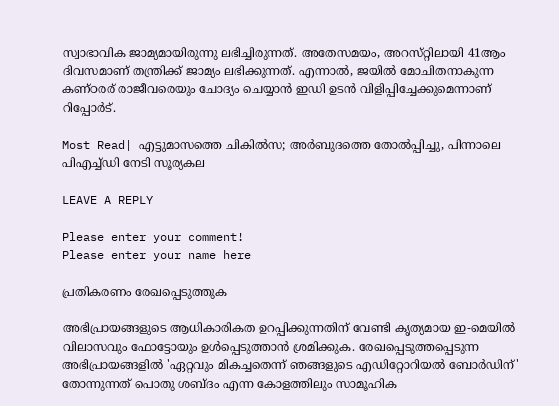സ്വാഭാവിക ജാമ്യമായിരുന്നു ലഭിച്ചിരുന്നത്. അതേസമയം, അറസ്‌റ്റിലായി 41ആം ദിവസമാണ് തന്ത്രിക്ക് ജാമ്യം ലഭിക്കുന്നത്. എന്നാൽ, ജയിൽ മോചിതനാകുന്ന കണ്‌ഠരര് രാജീവരെയും ചോദ്യം ചെയ്യാൻ ഇഡി ഉടൻ വിളിപ്പിച്ചേക്കുമെന്നാണ് റിപ്പോർട്.

Most Read| എട്ടുമാസത്തെ ചികിൽസ; അർബുദത്തെ തോൽപ്പിച്ചു, പിന്നാലെ പിഎച്ച്ഡി നേടി സൂര്യകല

LEAVE A REPLY

Please enter your comment!
Please enter your name here

പ്രതികരണം രേഖപ്പെടുത്തുക

അഭിപ്രായങ്ങളുടെ ആധികാരികത ഉറപ്പിക്കുന്നതിന് വേണ്ടി കൃത്യമായ ഇ-മെയിൽ വിലാസവും ഫോട്ടോയും ഉൾപ്പെടുത്താൻ ശ്രമിക്കുക. രേഖപ്പെടുത്തപ്പെടുന്ന അഭിപ്രായങ്ങളിൽ 'ഏറ്റവും മികച്ചതെന്ന് ഞങ്ങളുടെ എഡിറ്റോറിയൽ ബോർഡിന്' തോന്നുന്നത് പൊതു ശബ്‌ദം എന്ന കോളത്തിലും സാമൂഹിക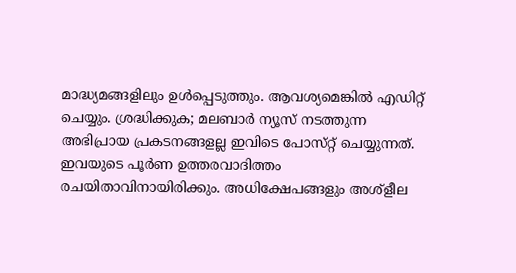മാദ്ധ്യമങ്ങളിലും ഉൾപ്പെടുത്തും. ആവശ്യമെങ്കിൽ എഡിറ്റ് ചെയ്യും. ശ്രദ്ധിക്കുക; മലബാർ ന്യൂസ് നടത്തുന്ന അഭിപ്രായ പ്രകടനങ്ങളല്ല ഇവിടെ പോസ്‌റ്റ് ചെയ്യുന്നത്. ഇവയുടെ പൂർണ ഉത്തരവാദിത്തം രചയിതാവിനായിരിക്കും. അധിക്ഷേപങ്ങളും അശ്‌ളീല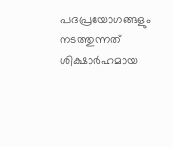പദപ്രയോഗങ്ങളും നടത്തുന്നത് ശിക്ഷാർഹമായ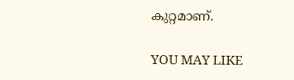കുറ്റമാണ്.

YOU MAY LIKE